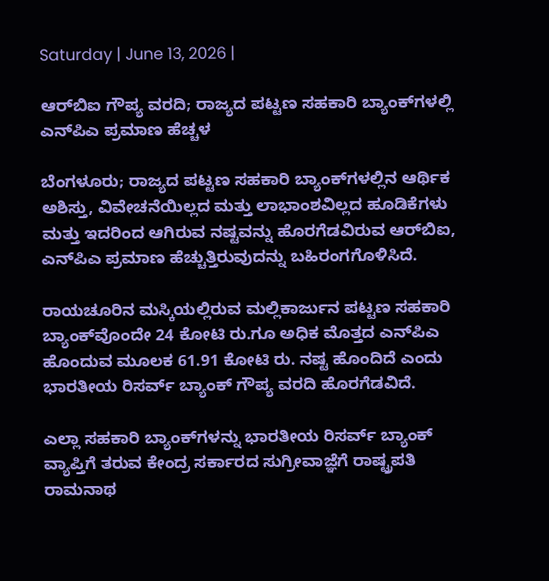Saturday | June 13, 2026 |

ಆರ್‌ಬಿಐ ಗೌಪ್ಯ ವರದಿ; ರಾಜ್ಯದ ಪಟ್ಟಣ ಸಹಕಾರಿ ಬ್ಯಾಂಕ್‌ಗಳಲ್ಲಿ ಎನ್‌ಪಿಎ ಪ್ರಮಾಣ ಹೆಚ್ಚಳ

ಬೆಂಗಳೂರು; ರಾಜ್ಯದ ಪಟ್ಟಣ ಸಹಕಾರಿ ಬ್ಯಾಂಕ್‌ಗಳಲ್ಲಿನ ಆರ್ಥಿಕ ಅಶಿಸ್ತು, ವಿವೇಚನೆಯಿಲ್ಲದ ಮತ್ತು ಲಾಭಾಂಶವಿಲ್ಲದ ಹೂಡಿಕೆಗಳು ಮತ್ತು ಇದರಿಂದ ಆಗಿರುವ ನಷ್ಟವನ್ನು ಹೊರಗೆಡವಿರುವ ಆರ್‌ಬಿಐ, ಎನ್‌ಪಿಎ ಪ್ರಮಾಣ ಹೆಚ್ಚುತ್ತಿರುವುದನ್ನು ಬಹಿರಂಗಗೊಳಿಸಿದೆ.

ರಾಯಚೂರಿನ ಮಸ್ಕಿಯಲ್ಲಿರುವ ಮಲ್ಲಿಕಾರ್ಜುನ ಪಟ್ಟಣ ಸಹಕಾರಿ ಬ್ಯಾಂಕ್‌ವೊಂದೇ 24 ಕೋಟಿ ರು.ಗೂ ಅಧಿಕ ಮೊತ್ತದ ಎನ್‌ಪಿಎ ಹೊಂದುವ ಮೂಲಕ 61.91 ಕೋಟಿ ರು. ನಷ್ಟ ಹೊಂದಿದೆ ಎಂದು ಭಾರತೀಯ ರಿಸರ್ವ್‌ ಬ್ಯಾಂಕ್‌ ಗೌಪ್ಯ ವರದಿ ಹೊರಗೆಡವಿದೆ.

ಎಲ್ಲಾ ಸಹಕಾರಿ ಬ್ಯಾಂಕ್‌ಗಳನ್ನು ಭಾರತೀಯ ರಿಸರ್ವ್‌ ಬ್ಯಾಂಕ್‌ ವ್ಯಾಪ್ತಿಗೆ ತರುವ ಕೇಂದ್ರ ಸರ್ಕಾರದ ಸುಗ್ರೀವಾಜ್ಞೆಗೆ ರಾಷ್ಟ್ರಪತಿ ರಾಮನಾಥ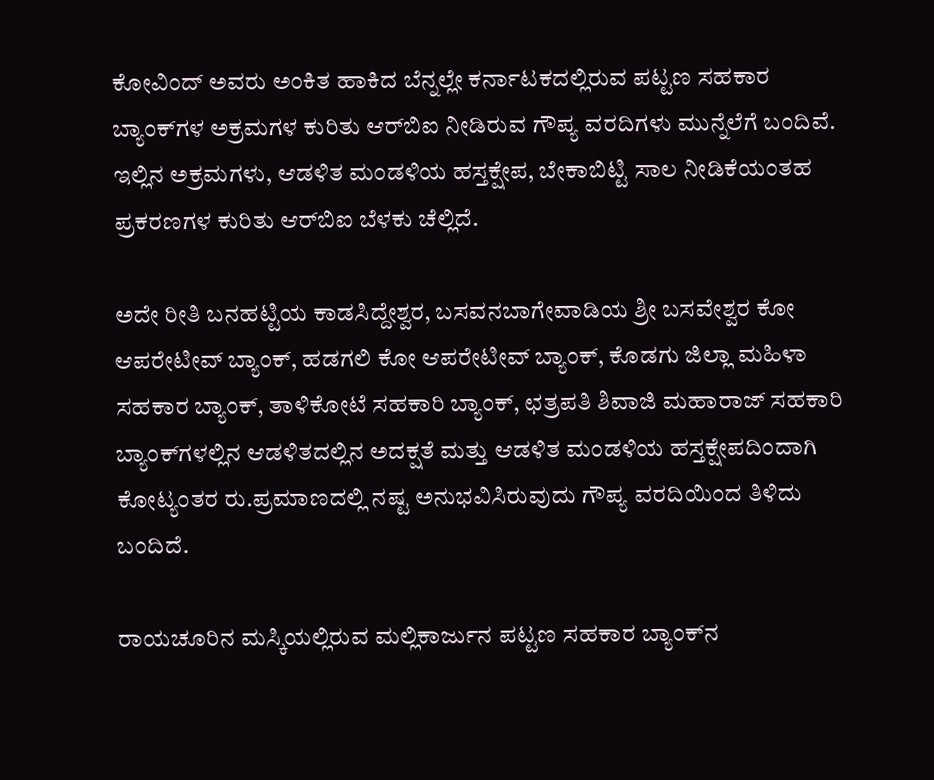ಕೋವಿಂದ್‌ ಅವರು ಅಂಕಿತ ಹಾಕಿದ ಬೆನ್ನಲ್ಲೇ ಕರ್ನಾಟಕದಲ್ಲಿರುವ ಪಟ್ಟಣ ಸಹಕಾರ ಬ್ಯಾಂಕ್‌ಗಳ ಅಕ್ರಮಗಳ ಕುರಿತು ಆರ್‌ಬಿಐ ನೀಡಿರುವ ಗೌಪ್ಯ ವರದಿಗಳು ಮುನ್ನೆಲೆಗೆ ಬಂದಿವೆ. ಇಲ್ಲಿನ ಅಕ್ರಮಗಳು, ಆಡಳಿತ ಮಂಡಳಿಯ ಹಸ್ತಕ್ಷೇಪ, ಬೇಕಾಬಿಟ್ಟಿ ಸಾಲ ನೀಡಿಕೆಯಂತಹ ಪ್ರಕರಣಗಳ ಕುರಿತು ಆರ್‌ಬಿಐ ಬೆಳಕು ಚೆಲ್ಲಿದೆ.

ಅದೇ ರೀತಿ ಬನಹಟ್ಟಿಯ ಕಾಡಸಿದ್ದೇಶ್ವರ, ಬಸವನಬಾಗೇವಾಡಿಯ ಶ್ರೀ ಬಸವೇಶ್ವರ ಕೋ ಆಪರೇಟೀವ್‌ ಬ್ಯಾಂಕ್‌, ಹಡಗಲಿ ಕೋ ಆಪರೇಟೀವ್‌ ಬ್ಯಾಂಕ್‌, ಕೊಡಗು ಜಿಲ್ಲಾ ಮಹಿಳಾ ಸಹಕಾರ ಬ್ಯಾಂಕ್‌, ತಾಳಿಕೋಟೆ ಸಹಕಾರಿ ಬ್ಯಾಂಕ್‌, ಛತ್ರಪತಿ ಶಿವಾಜಿ ಮಹಾರಾಜ್ ಸಹಕಾರಿ ಬ್ಯಾಂಕ್‌ಗಳಲ್ಲಿನ ಆಡಳಿತದಲ್ಲಿನ ಅದಕ್ಷತೆ ಮತ್ತು ಆಡಳಿತ ಮಂಡಳಿಯ ಹಸ್ತಕ್ಷೇಪದಿಂದಾಗಿ ಕೋಟ್ಯಂತರ ರು.ಪ್ರಮಾಣದಲ್ಲಿ ನಷ್ಟ ಅನುಭವಿಸಿರುವುದು ಗೌಪ್ಯ ವರದಿಯಿಂದ ತಿಳಿದು ಬಂದಿದೆ.

ರಾಯಚೂರಿನ ಮಸ್ಕಿಯಲ್ಲಿರುವ ಮಲ್ಲಿಕಾರ್ಜುನ ಪಟ್ಟಣ ಸಹಕಾರ ಬ್ಯಾಂಕ್‌ನ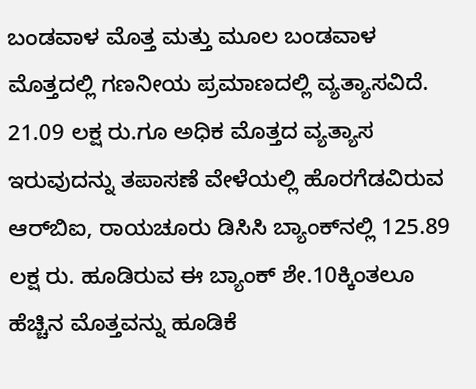ಬಂಡವಾಳ ಮೊತ್ತ ಮತ್ತು ಮೂಲ ಬಂಡವಾಳ ಮೊತ್ತದಲ್ಲಿ ಗಣನೀಯ ಪ್ರಮಾಣದಲ್ಲಿ ವ್ಯತ್ಯಾಸವಿದೆ. 21.09 ಲಕ್ಷ ರು.ಗೂ ಅಧಿಕ ಮೊತ್ತದ ವ್ಯತ್ಯಾಸ ಇರುವುದನ್ನು ತಪಾಸಣೆ ವೇಳೆಯಲ್ಲಿ ಹೊರಗೆಡವಿರುವ ಆರ್‌ಬಿಐ, ರಾಯಚೂರು ಡಿಸಿಸಿ ಬ್ಯಾಂಕ್‌ನಲ್ಲಿ 125.89 ಲಕ್ಷ ರು. ಹೂಡಿರುವ ಈ ಬ್ಯಾಂಕ್‌ ಶೇ.10ಕ್ಕಿಂತಲೂ ಹೆಚ್ಚಿನ ಮೊತ್ತವನ್ನು ಹೂಡಿಕೆ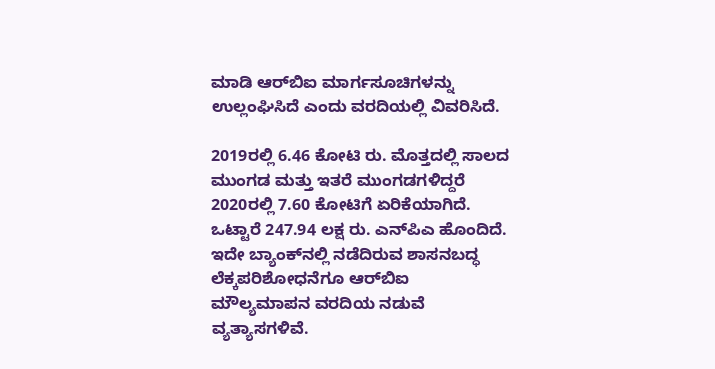ಮಾಡಿ ಆರ್‌ಬಿಐ ಮಾರ್ಗಸೂಚಿಗಳನ್ನು ಉಲ್ಲಂಘಿಸಿದೆ ಎಂದು ವರದಿಯಲ್ಲಿ ವಿವರಿಸಿದೆ.

2019ರಲ್ಲಿ 6.46 ಕೋಟಿ ರು. ಮೊತ್ತದಲ್ಲಿ ಸಾಲದ ಮುಂಗಡ ಮತ್ತು ಇತರೆ ಮುಂಗಡಗಳಿದ್ದರೆ 2020ರಲ್ಲಿ 7.60 ಕೋಟಿಗೆ ಏರಿಕೆಯಾಗಿದೆ. ಒಟ್ಟಾರೆ 247.94 ಲಕ್ಷ ರು. ಎನ್‌ಪಿಎ ಹೊಂದಿದೆ. ಇದೇ ಬ್ಯಾಂಕ್‌ನಲ್ಲಿ ನಡೆದಿರುವ ಶಾಸನಬದ್ಧ ಲೆಕ್ಕಪರಿಶೋಧನೆಗೂ ಆರ್‌ಬಿಐ ಮೌಲ್ಯಮಾಪನ ವರದಿಯ ನಡುವೆ ವ್ಯತ್ಯಾಸಗಳಿವೆ.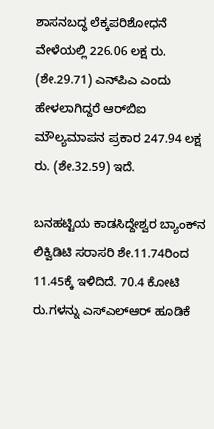ಶಾಸನಬದ್ಧ ಲೆಕ್ಕಪರಿಶೋಧನೆ ವೇಳೆಯಲ್ಲಿ 226.06 ಲಕ್ಷ ರು. (ಶೇ.29.71) ಎನ್‌ಪಿಎ ಎಂದು ಹೇಳಲಾಗಿದ್ದರೆ ಆರ್‌ಬಿಐ ಮೌಲ್ಯಮಾಪನ ಪ್ರಕಾರ 247.94 ಲಕ್ಷ ರು. (ಶೇ.32.59) ಇದೆ.

ಬನಹಟ್ಟಿಯ ಕಾಡಸಿದ್ದೇಶ್ವರ ಬ್ಯಾಂಕ್‌ನ ಲಿಕ್ವಿಡಿಟಿ ಸರಾಸರಿ ಶೇ.11.74ರಿಂದ 11.45ಕ್ಕೆ ಇಳಿದಿದೆ. 70.4 ಕೋಟಿ ರು.ಗಳನ್ನು ಎಸ್‌ಎಲ್‌ಆರ್‌ ಹೂಡಿಕೆ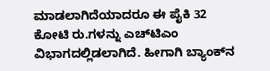ಮಾಡಲಾಗಿದೆಯಾದರೂ ಈ ಪೈಕಿ 32 ಕೋಟಿ ರು.ಗಳನ್ನು ಎಚ್‌ಟಿಎಂ ವಿಭಾಗದಲ್ಲಿಡಲಾಗಿದೆ. ಹೀಗಾಗಿ ಬ್ಯಾಂಕ್‌ನ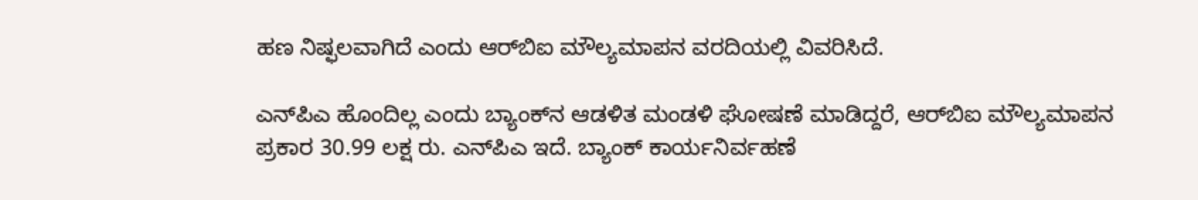ಹಣ ನಿಷ್ಫಲವಾಗಿದೆ ಎಂದು ಆರ್‌ಬಿಐ ಮೌಲ್ಯಮಾಪನ ವರದಿಯಲ್ಲಿ ವಿವರಿಸಿದೆ.

ಎನ್‌ಪಿಎ ಹೊಂದಿಲ್ಲ ಎಂದು ಬ್ಯಾಂಕ್‌ನ ಆಡಳಿತ ಮಂಡಳಿ ಘೋಷಣೆ ಮಾಡಿದ್ದರೆ, ಆರ್‌ಬಿಐ ಮೌಲ್ಯಮಾಪನ ಪ್ರಕಾರ 30.99 ಲಕ್ಷ ರು. ಎನ್‌ಪಿಎ ಇದೆ. ಬ್ಯಾಂಕ್‌ ಕಾರ್ಯನಿರ್ವಹಣೆ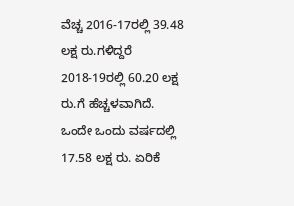ವೆಚ್ಚ 2016-17ರಲ್ಲಿ 39.48 ಲಕ್ಷ ರು.ಗಳಿದ್ದರೆ 2018-19ರಲ್ಲಿ 60.20 ಲಕ್ಷ ರು.ಗೆ ಹೆಚ್ಚಳವಾಗಿದೆ. ಒಂದೇ ಒಂದು ವರ್ಷದಲ್ಲಿ 17.58 ಲಕ್ಷ ರು. ಏರಿಕೆ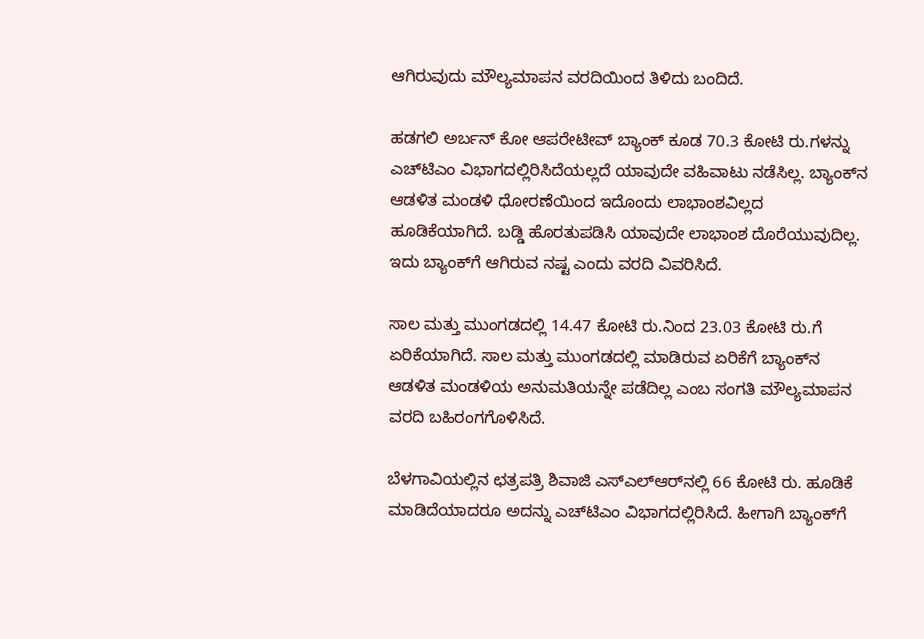ಆಗಿರುವುದು ಮೌಲ್ಯಮಾಪನ ವರದಿಯಿಂದ ತಿಳಿದು ಬಂದಿದೆ.

ಹಡಗಲಿ ಅರ್ಬನ್‌ ಕೋ ಆಪರೇಟೀವ್‌ ಬ್ಯಾಂಕ್‌ ಕೂಡ 70.3 ಕೋಟಿ ರು.ಗಳನ್ನು ಎಚ್‌ಟಿಎಂ ವಿಭಾಗದಲ್ಲಿರಿಸಿದೆಯಲ್ಲದೆ ಯಾವುದೇ ವಹಿವಾಟು ನಡೆಸಿಲ್ಲ. ಬ್ಯಾಂಕ್‌ನ ಆಡಳಿತ ಮಂಡಳಿ ಧೋರಣೆಯಿಂದ ಇದೊಂದು ಲಾಭಾಂಶವಿಲ್ಲದ ಹೂಡಿಕೆಯಾಗಿದೆ. ಬಡ್ಡಿ ಹೊರತುಪಡಿಸಿ ಯಾವುದೇ ಲಾಭಾಂಶ ದೊರೆಯುವುದಿಲ್ಲ. ಇದು ಬ್ಯಾಂಕ್‌ಗೆ ಆಗಿರುವ ನಷ್ಟ ಎಂದು ವರದಿ ವಿವರಿಸಿದೆ.

ಸಾಲ ಮತ್ತು ಮುಂಗಡದಲ್ಲಿ 14.47 ಕೋಟಿ ರು.ನಿಂದ 23.03 ಕೋಟಿ ರು.ಗೆ ಏರಿಕೆಯಾಗಿದೆ. ಸಾಲ ಮತ್ತು ಮುಂಗಡದಲ್ಲಿ ಮಾಡಿರುವ ಏರಿಕೆಗೆ ಬ್ಯಾಂಕ್‌ನ ಆಡಳಿತ ಮಂಡಳಿಯ ಅನುಮತಿಯನ್ನೇ ಪಡೆದಿಲ್ಲ ಎಂಬ ಸಂಗತಿ ಮೌಲ್ಯಮಾಪನ ವರದಿ ಬಹಿರಂಗಗೊಳಿಸಿದೆ.

ಬೆಳಗಾವಿಯಲ್ಲಿನ ಛತ್ರಪತ್ರಿ ಶಿವಾಜಿ ಎಸ್‌ಎಲ್‌ಆರ್‌ನಲ್ಲಿ 66 ಕೋಟಿ ರು. ಹೂಡಿಕೆ ಮಾಡಿದೆಯಾದರೂ ಅದನ್ನು ಎಚ್‌ಟಿಎಂ ವಿಭಾಗದಲ್ಲಿರಿಸಿದೆ. ಹೀಗಾಗಿ ಬ್ಯಾಂಕ್‌ಗೆ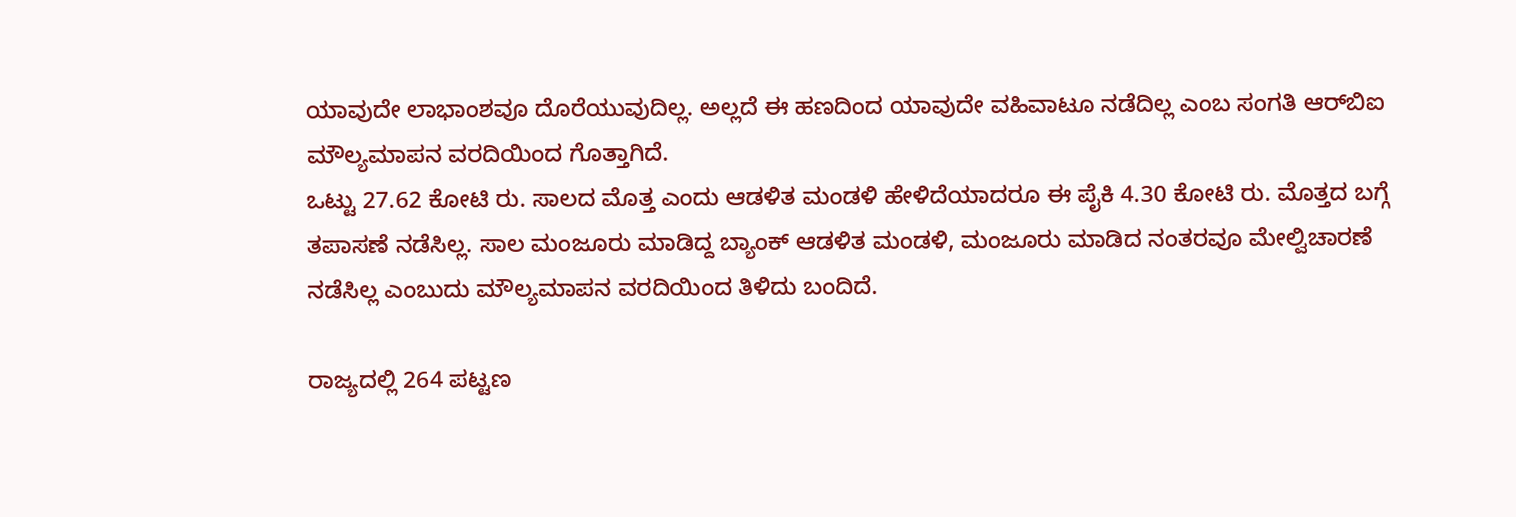ಯಾವುದೇ ಲಾಭಾಂಶವೂ ದೊರೆಯುವುದಿಲ್ಲ. ಅಲ್ಲದೆ ಈ ಹಣದಿಂದ ಯಾವುದೇ ವಹಿವಾಟೂ ನಡೆದಿಲ್ಲ ಎಂಬ ಸಂಗತಿ ಆರ್‌ಬಿಐ ಮೌಲ್ಯಮಾಪನ ವರದಿಯಿಂದ ಗೊತ್ತಾಗಿದೆ.
ಒಟ್ಟು 27.62 ಕೋಟಿ ರು. ಸಾಲದ ಮೊತ್ತ ಎಂದು ಆಡಳಿತ ಮಂಡಳಿ ಹೇಳಿದೆಯಾದರೂ ಈ ಪೈಕಿ 4.30 ಕೋಟಿ ರು. ಮೊತ್ತದ ಬಗ್ಗೆ ತಪಾಸಣೆ ನಡೆಸಿಲ್ಲ. ಸಾಲ ಮಂಜೂರು ಮಾಡಿದ್ದ ಬ್ಯಾಂಕ್‌ ಆಡಳಿತ ಮಂಡಳಿ, ಮಂಜೂರು ಮಾಡಿದ ನಂತರವೂ ಮೇಲ್ವಿಚಾರಣೆ ನಡೆಸಿಲ್ಲ ಎಂಬುದು ಮೌಲ್ಯಮಾಪನ ವರದಿಯಿಂದ ತಿಳಿದು ಬಂದಿದೆ.

ರಾಜ್ಯದಲ್ಲಿ 264 ಪಟ್ಟಣ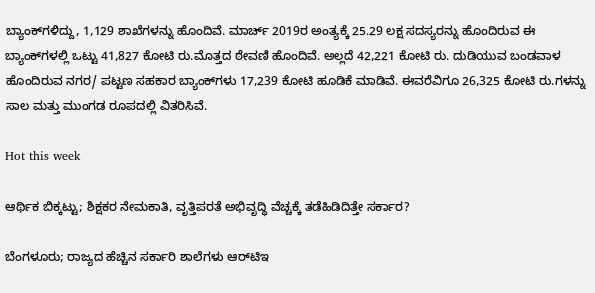ಬ್ಯಾಂಕ್‌ಗಳಿದ್ದು, 1,129 ಶಾಖೆಗಳನ್ನು ಹೊಂದಿವೆ. ಮಾರ್ಚ್‌ 2019ರ ಅಂತ್ಯಕ್ಕೆ 25.29 ಲಕ್ಷ ಸದಸ್ಯರನ್ನು ಹೊಂದಿರುವ ಈ ಬ್ಯಾಂಕ್‌ಗಳಲ್ಲಿ ಒಟ್ಟು 41,827 ಕೋಟಿ ರು.ಮೊತ್ತದ ಠೇವಣಿ ಹೊಂದಿವೆ. ಅಲ್ಲದೆ 42,221 ಕೋಟಿ ರು. ದುಡಿಯುವ ಬಂಡವಾಳ ಹೊಂದಿರುವ ನಗರ/ ಪಟ್ಟಣ ಸಹಕಾರ ಬ್ಯಾಂಕ್‌ಗಳು 17,239 ಕೋಟಿ ಹೂಡಿಕೆ ಮಾಡಿವೆ. ಈವರೆವಿಗೂ 26,325 ಕೋಟಿ ರು.ಗಳನ್ನು ಸಾಲ ಮತ್ತು ಮುಂಗಡ ರೂಪದಲ್ಲಿ ವಿತರಿಸಿವೆ.

Hot this week

ಆರ್ಥಿಕ ಬಿಕ್ಕಟ್ಟು; ಶಿಕ್ಷಕರ ನೇಮಕಾತಿ, ವೃತ್ತಿಪರತೆ ಅಭಿವೃದ್ಧಿ ವೆಚ್ಚಕ್ಕೆ ತಡೆಹಿಡಿದಿತ್ತೇ ಸರ್ಕಾರ?

ಬೆಂಗಳೂರು; ರಾಜ್ಯದ ಹೆಚ್ಚಿನ ಸರ್ಕಾರಿ ಶಾಲೆಗಳು ಆರ್‍‌ಟಿಇ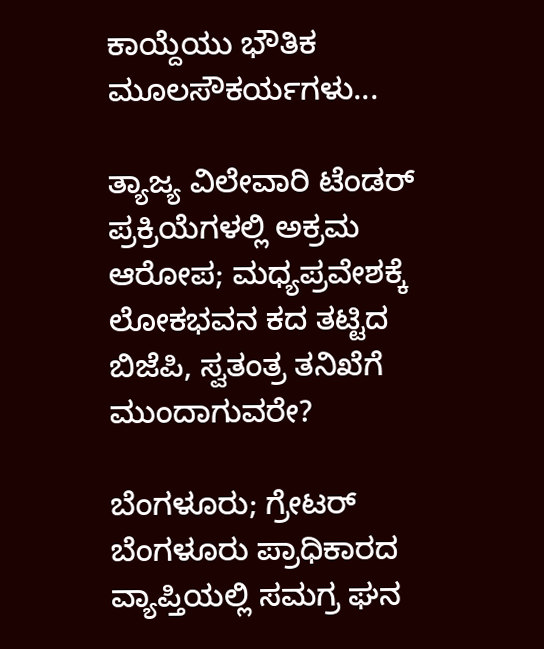ಕಾಯ್ದೆಯು ಭೌತಿಕ ಮೂಲಸೌಕರ್ಯಗಳು...

ತ್ಯಾಜ್ಯ ವಿಲೇವಾರಿ ಟೆಂಡರ್ ಪ್ರಕ್ರಿಯೆಗಳಲ್ಲಿ ಅಕ್ರಮ ಆರೋಪ; ಮಧ್ಯಪ್ರವೇಶಕ್ಕೆ ಲೋಕಭವನ ಕದ ತಟ್ಟಿದ ಬಿಜೆಪಿ, ಸ್ವತಂತ್ರ ತನಿಖೆಗೆ ಮುಂದಾಗುವರೇ?

ಬೆಂಗಳೂರು; ಗ್ರೇಟರ್ ಬೆಂಗಳೂರು ಪ್ರಾಧಿಕಾರದ ವ್ಯಾಪ್ತಿಯಲ್ಲಿ ಸಮಗ್ರ ಘನ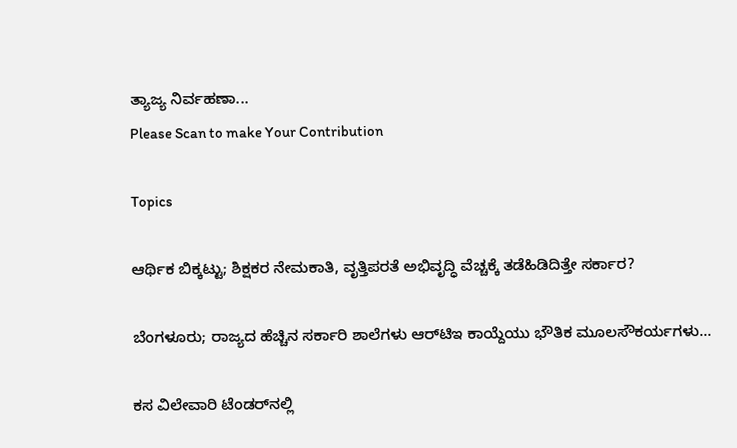ತ್ಯಾಜ್ಯ ನಿರ್ವಹಣಾ...
Please Scan to make Your Contribution

Topics

ಆರ್ಥಿಕ ಬಿಕ್ಕಟ್ಟು; ಶಿಕ್ಷಕರ ನೇಮಕಾತಿ, ವೃತ್ತಿಪರತೆ ಅಭಿವೃದ್ಧಿ ವೆಚ್ಚಕ್ಕೆ ತಡೆಹಿಡಿದಿತ್ತೇ ಸರ್ಕಾರ?

ಬೆಂಗಳೂರು; ರಾಜ್ಯದ ಹೆಚ್ಚಿನ ಸರ್ಕಾರಿ ಶಾಲೆಗಳು ಆರ್‍‌ಟಿಇ ಕಾಯ್ದೆಯು ಭೌತಿಕ ಮೂಲಸೌಕರ್ಯಗಳು...

ಕಸ ವಿಲೇವಾರಿ ಟೆಂಡರ್‍‌ನಲ್ಲಿ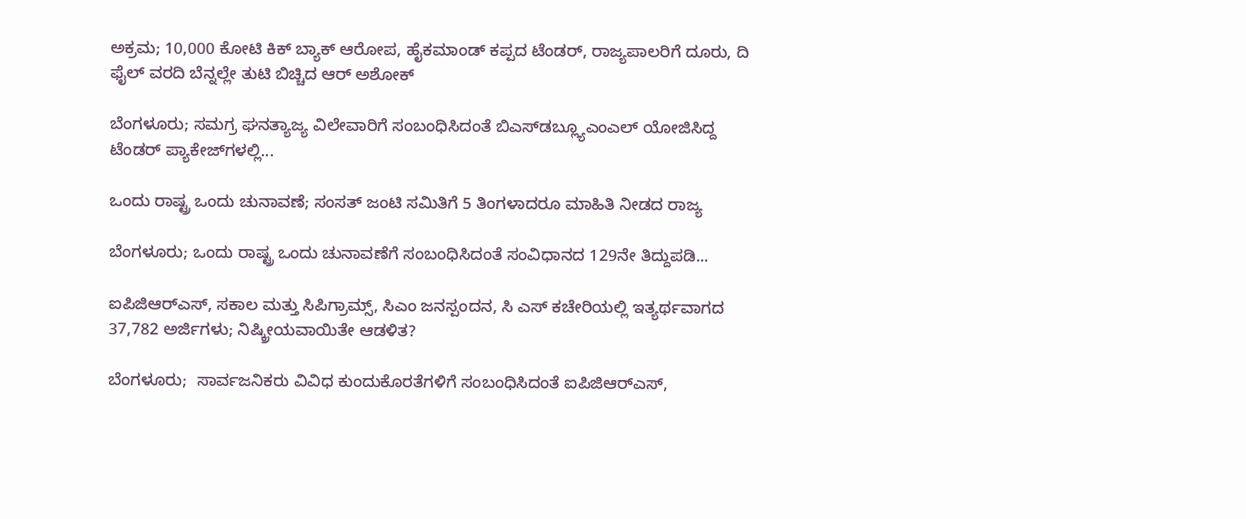ಅಕ್ರಮ; 10,000 ಕೋಟಿ ಕಿಕ್‌ ಬ್ಯಾಕ್‌ ಆರೋಪ, ಹೈಕಮಾಂಡ್ ಕಪ್ಪದ ಟೆಂಡರ್, ರಾಜ್ಯಪಾಲರಿಗೆ ದೂರು, ದಿ ಫೈಲ್ ವರದಿ ಬೆನ್ನಲ್ಲೇ ತುಟಿ ಬಿಚ್ಚಿದ ಆರ್ ಅಶೋಕ್

ಬೆಂಗಳೂರು; ಸಮಗ್ರ ಘನತ್ಯಾಜ್ಯ ವಿಲೇವಾರಿಗೆ ಸಂಬಂಧಿಸಿದಂತೆ ಬಿಎಸ್‌ಡಬ್ಲ್ಯೂಎಂಎಲ್‌ ಯೋಜಿಸಿದ್ದ ಟೆಂಡರ್ ಪ್ಯಾಕೇಜ್‌ಗಳಲ್ಲಿ...

ಒಂದು ರಾಷ್ಟ್ರ ಒಂದು ಚುನಾವಣೆ; ಸಂಸತ್‌ ಜಂಟಿ ಸಮಿತಿಗೆ 5 ತಿಂಗಳಾದರೂ ಮಾಹಿತಿ ನೀಡದ ರಾಜ್ಯ

ಬೆಂಗಳೂರು; ಒಂದು ರಾಷ್ಟ್ರ ಒಂದು ಚುನಾವಣೆಗೆ ಸಂಬಂಧಿಸಿದಂತೆ ಸಂವಿಧಾನದ 129ನೇ ತಿದ್ದುಪಡಿ...

ಐಪಿಜಿಆರ್‍ಎಸ್, ಸಕಾಲ ಮತ್ತು ಸಿಪಿಗ್ರಾಮ್ಸ್‌, ಸಿಎಂ ಜನಸ್ಪಂದನ, ಸಿ ಎಸ್ ಕಚೇರಿಯಲ್ಲಿ ಇತ್ಯರ್ಥವಾಗದ 37,782 ಅರ್ಜಿಗಳು; ನಿಷ್ಕ್ರೀಯವಾಯಿತೇ ಆಡಳಿತ?

ಬೆಂಗಳೂರು;  ಸಾರ್ವಜನಿಕರು ವಿವಿಧ ಕುಂದುಕೊರತೆಗಳಿಗೆ ಸಂಬಂಧಿಸಿದಂತೆ ಐಪಿಜಿಆರ್‍ಎಸ್,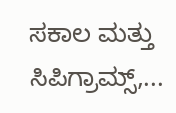ಸಕಾಲ ಮತ್ತು ಸಿಪಿಗ್ರಾಮ್ಸ್‌,...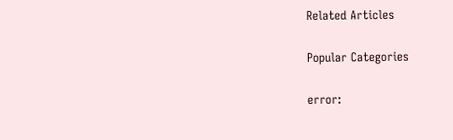Related Articles

Popular Categories

error: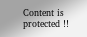Content is protected !!